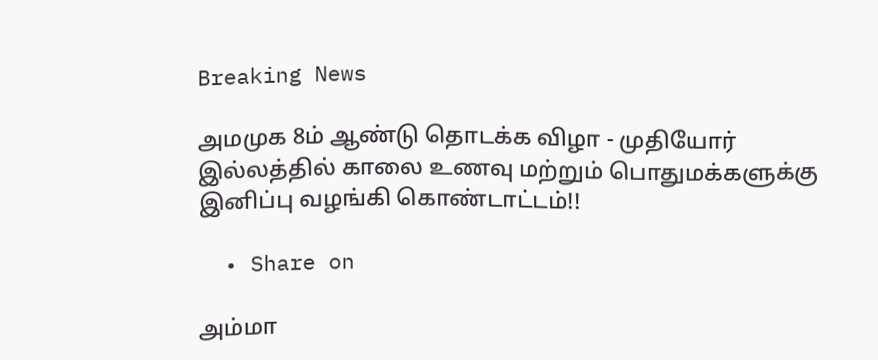Breaking News

அமமுக 8ம் ஆண்டு தொடக்க விழா - முதியோர் இல்லத்தில் காலை உணவு மற்றும் பொதுமக்களுக்கு இனிப்பு வழங்கி கொண்டாட்டம்!!

  • Share on

அம்மா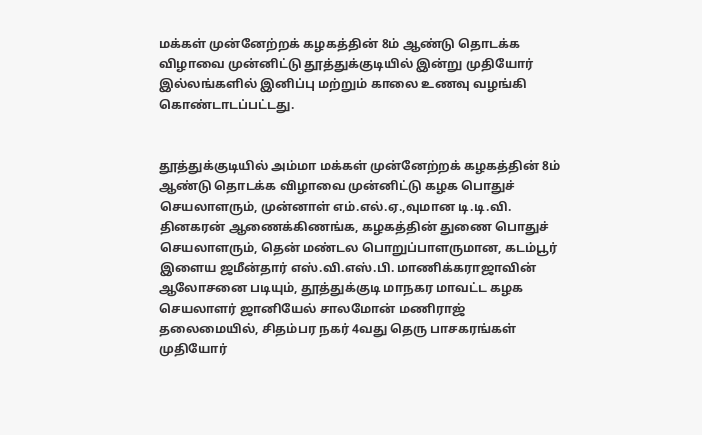மக்கள் முன்னேற்றக் கழகத்தின் 8ம் ஆண்டு தொடக்க விழாவை முன்னிட்டு தூத்துக்குடியில் இன்று முதியோர் இல்லங்களில் இனிப்பு மற்றும் காலை உணவு வழங்கி கொண்டாடப்பட்டது.


தூத்துக்குடியில் அம்மா மக்கள் முன்னேற்றக் கழகத்தின் 8ம் ஆண்டு தொடக்க விழாவை முன்னிட்டு கழக பொதுச் செயலாளரும், முன்னாள் எம்.எல்.ஏ.,வுமான டி.டி.வி. தினகரன் ஆணைக்கிணங்க, கழகத்தின் துணை பொதுச் செயலாளரும், தென் மண்டல பொறுப்பாளருமான, கடம்பூர் இளைய ஜமீன்தார் எஸ்.வி.எஸ்.பி. மாணிக்கராஜாவின் ஆலோசனை படியும், தூத்துக்குடி மாநகர மாவட்ட கழக செயலாளர் ஜானியேல் சாலமோன் மணிராஜ் தலைமையில், சிதம்பர நகர் 4வது தெரு பாசகரங்கள் முதியோர்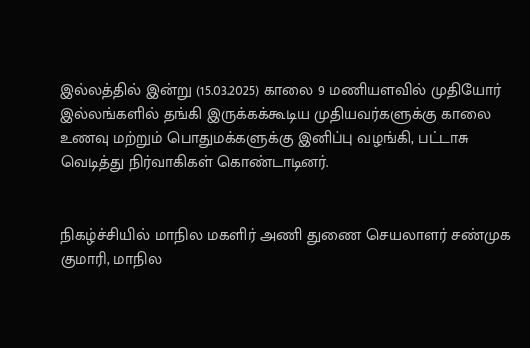இல்லத்தில் இன்று (15.03.2025) காலை 9 மணியளவில் முதியோர் இல்லங்களில் தங்கி இருக்கக்கூடிய முதியவர்களுக்கு காலை உணவு மற்றும் பொதுமக்களுக்கு இனிப்பு வழங்கி, பட்டாசு வெடித்து நிர்வாகிகள் கொண்டாடினர்.


நிகழ்ச்சியில் மாநில மகளிர் அணி துணை செயலாளர் சண்முக குமாரி, மாநில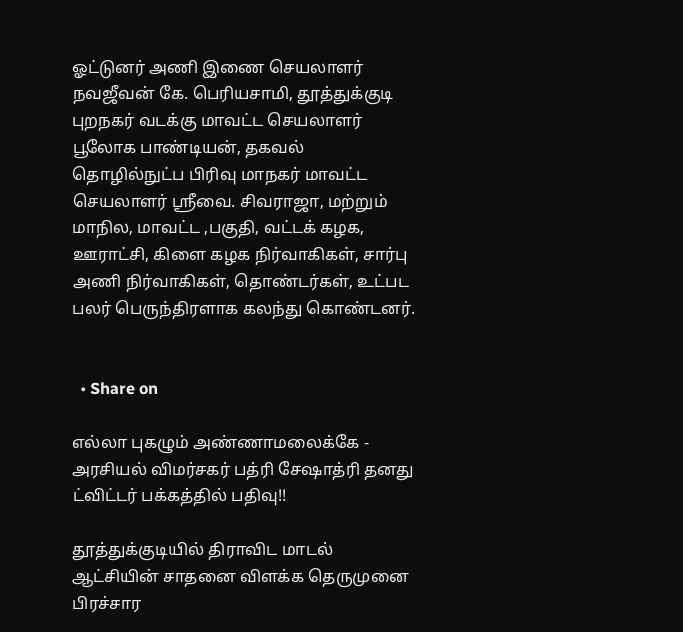ஓட்டுனர் அணி இணை செயலாளர் நவஜீவன் கே. பெரியசாமி, தூத்துக்குடி புறநகர் வடக்கு மாவட்ட செயலாளர் பூலோக பாண்டியன், தகவல் தொழில்நுட்ப பிரிவு மாநகர் மாவட்ட செயலாளர் ஸ்ரீவை. சிவராஜா, மற்றும் மாநில, மாவட்ட ,பகுதி, வட்டக் கழக, ஊராட்சி, கிளை கழக நிர்வாகிகள், சார்பு அணி நிர்வாகிகள், தொண்டர்கள், உட்பட பலர் பெருந்திரளாக கலந்து கொண்டனர்.


  • Share on

எல்லா புகழும் அண்ணாமலைக்கே - அரசியல் விமர்சகர் பத்ரி சேஷாத்ரி தனது ட்விட்டர் பக்கத்தில் பதிவு!!

தூத்துக்குடியில் திராவிட மாடல் ஆட்சியின் சாதனை விளக்க தெருமுனை பிரச்சார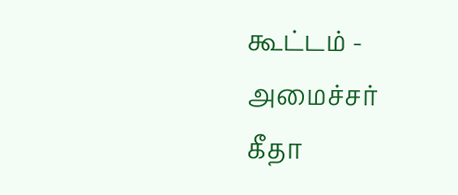கூட்டம் - அமைச்சர் கீதா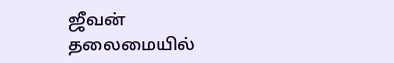ஜீவன் தலைமையில்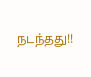நடந்தது!!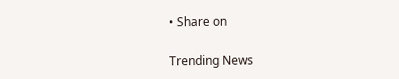• Share on

Trending News